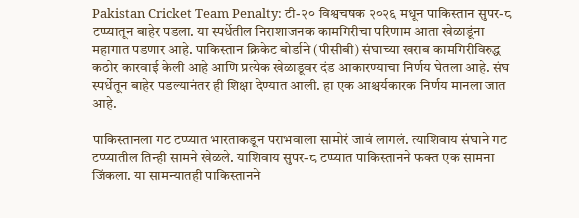Pakistan Cricket Team Penalty: टी-२० विश्वचषक २०२६ मधून पाकिस्तान सुपर-८ टप्प्यातून बाहेर पडला. या स्पर्धेतील निराशाजनक कामगिरीचा परिणाम आता खेळाडूंना महागात पडणार आहे. पाकिस्तान क्रिकेट बोर्डाने (पीसीबी) संघाच्या खराब कामगिरीविरुद्ध कठोर कारवाई केली आहे आणि प्रत्येक खेळाडूवर दंड आकारण्याचा निर्णय घेतला आहे. संघ स्पर्धेतून बाहेर पडल्यानंतर ही शिक्षा देण्यात आली. हा एक आश्चर्यकारक निर्णय मानला जात आहे.

पाकिस्तानला गट टप्प्यात भारताकडून पराभवाला सामोरं जावं लागलं. त्याशिवाय संघाने गट टप्प्यातील तिन्ही सामने खेळले. याशिवाय सुपर-८ टप्प्यात पाकिस्तानने फक्त एक सामना जिंकला. या सामन्यातही पाकिस्तानने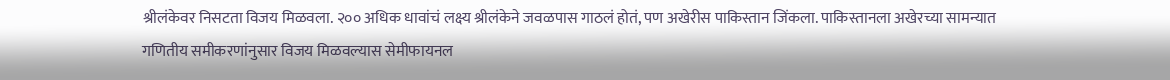श्रीलंकेवर निसटता विजय मिळवला. २०० अधिक धावांचं लक्ष्य श्रीलंकेने जवळपास गाठलं होतं, पण अखेरीस पाकिस्तान जिंकला. पाकिस्तानला अखेरच्या सामन्यात गणितीय समीकरणांनुसार विजय मिळवल्यास सेमीफायनल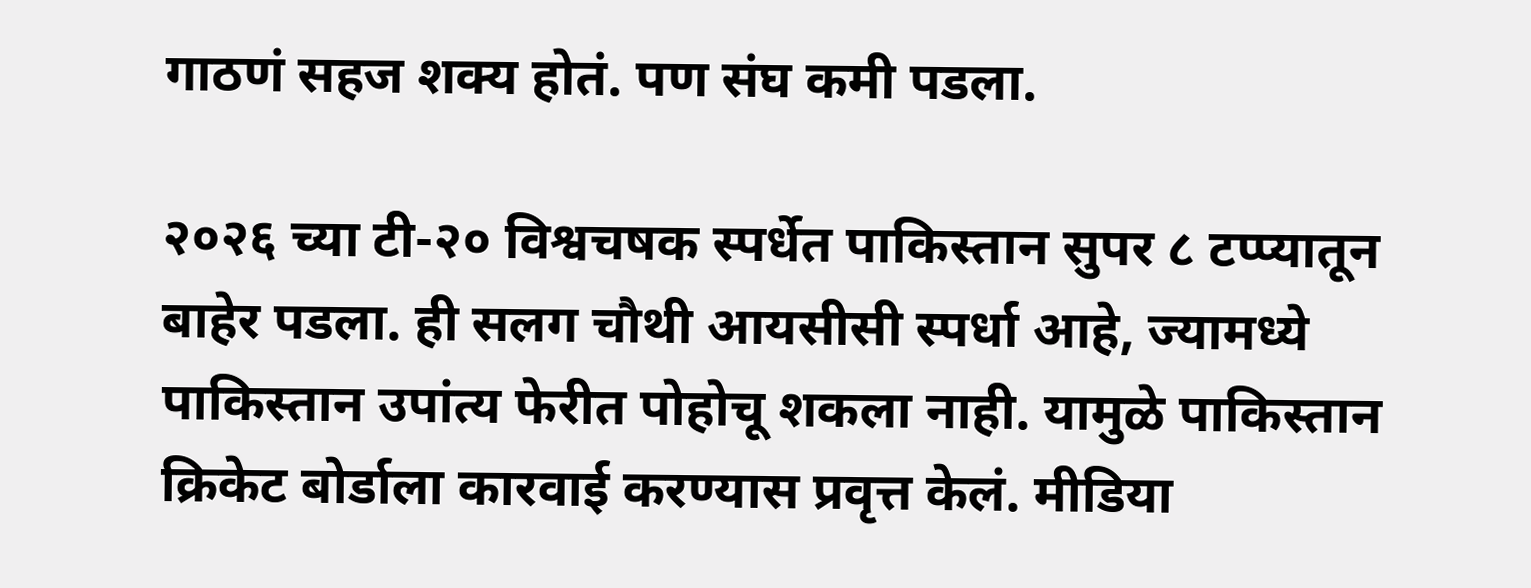गाठणं सहज शक्य होतं. पण संघ कमी पडला.

२०२६ च्या टी-२० विश्वचषक स्पर्धेत पाकिस्तान सुपर ८ टप्प्यातून बाहेर पडला. ही सलग चौथी आयसीसी स्पर्धा आहे, ज्यामध्ये पाकिस्तान उपांत्य फेरीत पोहोचू शकला नाही. यामुळे पाकिस्तान क्रिकेट बोर्डाला कारवाई करण्यास प्रवृत्त केलं. मीडिया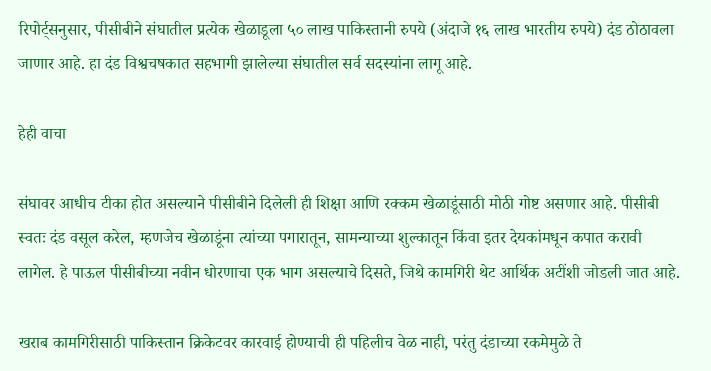रिपोर्ट्सनुसार, पीसीबीने संघातील प्रत्येक खेळाडूला ५० लाख पाकिस्तानी रुपये (अंदाजे १६ लाख भारतीय रुपये) दंड ठोठावला जाणार आहे. हा दंड विश्वचषकात सहभागी झालेल्या संघातील सर्व सदस्यांना लागू आहे.

हेही वाचा

संघावर आधीच टीका होत असल्याने पीसीबीने दिलेली ही शिक्षा आणि रक्कम खेळाडूंसाठी मोठी गोष्ट असणार आहे. पीसीबी स्वतः दंड वसूल करेल, म्हणजेच खेळाडूंना त्यांच्या पगारातून, सामन्याच्या शुल्कातून किंवा इतर देयकांमधून कपात करावी लागेल. हे पाऊल पीसीबीच्या नवीन धोरणाचा एक भाग असल्याचे दिसते, जिथे कामगिरी थेट आर्थिक अटींशी जोडली जात आहे.

खराब कामगिरीसाठी पाकिस्तान क्रिकेटवर कारवाई होण्याची ही पहिलीच वेळ नाही, परंतु दंडाच्या रकमेमुळे ते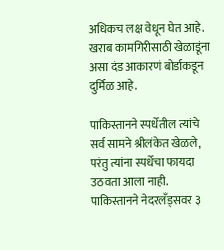अधिकच लक्ष वेधून घेत आहे. खराब कामगिरीसाठी खेळाडूंना असा दंड आकारणं बोर्डाकडून दुर्मिळ आहे.

पाकिस्तानने स्पर्धेतील त्यांचे सर्व सामने श्रीलंकेत खेळले, परंतु त्यांना स्पर्धेचा फायदा उठवता आला नाही. पाकिस्तानने नेदरलँड्सवर ३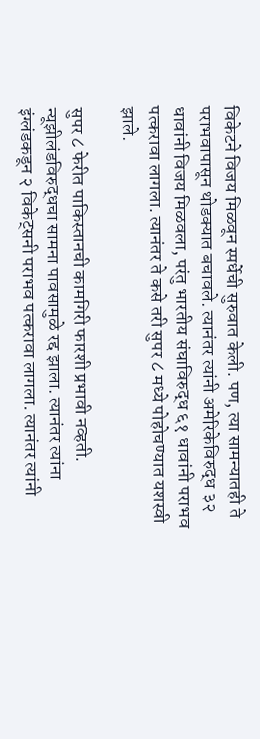विकेटने विजय मिळवून स्पर्धेची सुरुवात केली. पण, त्या सामन्यातही ते पराभवापासून थोडक्यात बचावले. त्यानंतर त्यांनी अमेरिकेविरुद्ध ३२ धावांनी विजय मिळवला, परंतु भारतीय संघाविरुद्ध ६१ धावांनी पराभव पत्करावा लागला. त्यानंतर ते कसे तरी सुपर ८ मध्ये पोहोचण्यात यशस्वी झाले.

सुपर ८ फेरीत पाकिस्तानची कामगिरी फारशी प्रभावी नव्हती. न्यूझीलंडविरुद्धचा सामना पावसामुळे रद्द झाला. त्यानंतर त्यांना इंग्लंडकडून २ विकेट्सनी पराभव पत्करावा लागला. त्यानंतर त्यांनी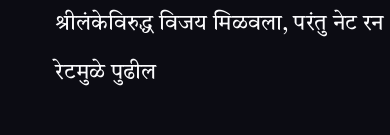श्रीलंकेविरुद्ध विजय मिळवला, परंतु नेट रन रेटमुळे पुढील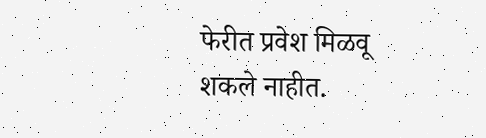फेरीत प्रवेश मिळवू शकले नाहीत.